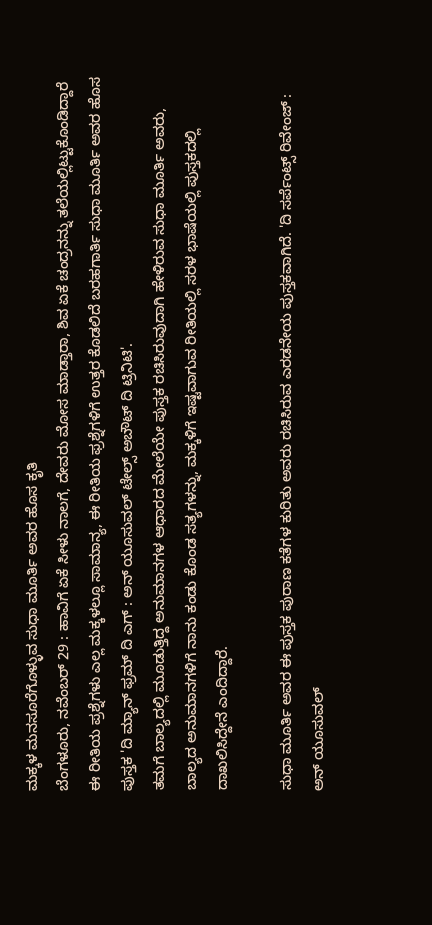ಮಕ್ಕಳ ಮನಸೂರೆಗೊಳ್ಳುವ ಸುಧಾ ಮೂರ್ತಿ ಅವರ ಹೊಸ ಕೃತಿ
ಬೆಂಗಳೂರು, ನವೆಂಬರ್ 29 : ಹಾವಿಗೆ ಏಕೆ ಸೀಳು ನಾಲಗೆ, ದೇವರು ಮೋಸ ಮಾಡ್ತಾರಾ, ಶಿವ ಏಕೆ ಚಂದ್ರನನ್ನು ತಲೆಯಲ್ಲಿಟ್ಟುಕೊಂಡಿದ್ದಾರೆ ಈ ರೀತಿಯ ಪ್ರಶ್ನೆಗಳು ಎಲ್ಲ ಮಕ್ಕಳಲ್ಲೂ ಸಾಮಾನ್ಯ, ಈ ರೀತಿಯ ಫ್ರಶ್ನೆಗಳಿಗೆ ಉತ್ತರ ಕೊಡಲಿದೆ ಬರಹಗಾರ್ತಿ ಸುಧಾ ಮೂರ್ತಿ ಅವರ ಹೊಸ ಪುಸ್ತಕ 'ದಿ ಮ್ಯಾನ್ ಫ್ರಮ್ ದಿ ಎಗ್ : ಅನ್ ಯೂಸುವಲ್ ಟೇಲ್ಸ್ ಅಬೌಟ್ ದಿ ಟ್ರಿನಿಟಿ'.
ತಮಗೆ ಬಾಲ್ಯದಲ್ಲಿ ಮೂಡುತ್ತಿದ್ದ ಅನುಮಾನಗಳ ಆಧಾರದ ಮೇಲೆಯೇ ಪುಸ್ತಕ ರಚಿಸಿರುವುದಾಗಿ ಹೇಳಿರುವ ಸುಧಾ ಮೂರ್ತಿ ಅವರು, ಬಾಲ್ಯದ ಅನುಮಾನಗಳಿಗೆ ನಾನು ಕಂಡು ಕೊಂಡ ಸತ್ಯಗಳನ್ನು, ಮಕ್ಕಳಿಗೆ ಇಷ್ಟವಾಗುವ ರೀತಿಯಲ್ಲಿ ಸರಳ ಭಾಷೆಯಲ್ಲಿ ಪುಸ್ತಕದಲ್ಲಿ ದಾಖಲಿಸಿದ್ದೇನೆ ಎಂದಿದ್ದಾರೆ.

ಸುಧಾ ಮೂರ್ತಿ ಅವರ ಈ ಪುಸ್ತಕ ಪುರಾಣ ಕತೆಗಳ ಕುರಿತು ಅವರು ರಚಿಸಿರುವ ಎರಡನೇಯ ಪುಸ್ತಕವಾಗಿದೆ. 'ದಿ ಸರ್ಪೆಂಟ್ಸ್ ರಿವೇಂಜ್ : ಅನ್ ಯೂಸುವಲ್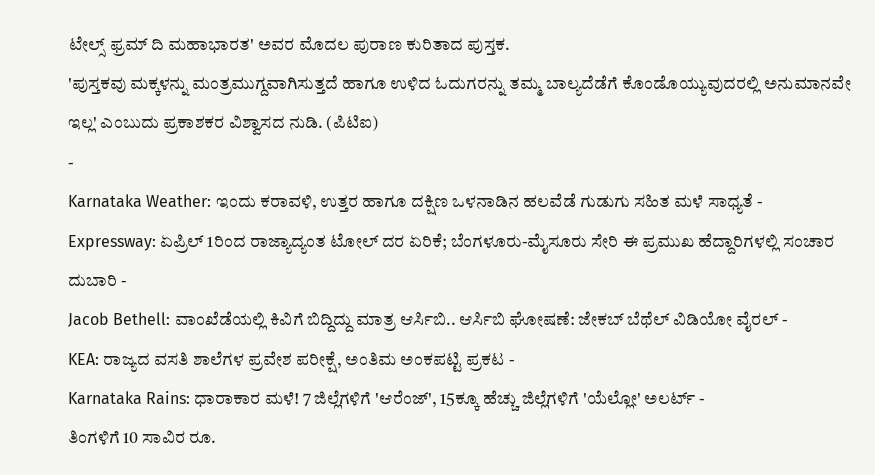ಟೇಲ್ಸ್ ಫ್ರಮ್ ದಿ ಮಹಾಭಾರತ' ಅವರ ಮೊದಲ ಪುರಾಣ ಕುರಿತಾದ ಪುಸ್ತಕ.
'ಪುಸ್ತಕವು ಮಕ್ಕಳನ್ನು ಮಂತ್ರಮುಗ್ದವಾಗಿಸುತ್ತದೆ ಹಾಗೂ ಉಳಿದ ಓದುಗರನ್ನು ತಮ್ಮ ಬಾಲ್ಯದೆಡೆಗೆ ಕೊಂಡೊಯ್ಯುವುದರಲ್ಲಿ ಅನುಮಾನವೇ ಇಲ್ಲ' ಎಂಬುದು ಪ್ರಕಾಶಕರ ವಿಶ್ವಾಸದ ನುಡಿ. (ಪಿಟಿಐ)
-
Karnataka Weather: ಇಂದು ಕರಾವಳಿ, ಉತ್ತರ ಹಾಗೂ ದಕ್ಷಿಣ ಒಳನಾಡಿನ ಹಲವೆಡೆ ಗುಡುಗು ಸಹಿತ ಮಳೆ ಸಾಧ್ಯತೆ -
Expressway: ಏಪ್ರಿಲ್ 1ರಿಂದ ರಾಜ್ಯಾದ್ಯಂತ ಟೋಲ್ ದರ ಏರಿಕೆ; ಬೆಂಗಳೂರು-ಮೈಸೂರು ಸೇರಿ ಈ ಪ್ರಮುಖ ಹೆದ್ದಾರಿಗಳಲ್ಲಿ ಸಂಚಾರ ದುಬಾರಿ -
Jacob Bethell: ವಾಂಖೆಡೆಯಲ್ಲಿ ಕಿವಿಗೆ ಬಿದ್ದಿದ್ದು ಮಾತ್ರ ಆರ್ಸಿಬಿ.. ಆರ್ಸಿಬಿ ಘೋಷಣೆ: ಜೇಕಬ್ ಬೆಥೆಲ್ ವಿಡಿಯೋ ವೈರಲ್ -
KEA: ರಾಜ್ಯದ ವಸತಿ ಶಾಲೆಗಳ ಪ್ರವೇಶ ಪರೀಕ್ಷೆ, ಅಂತಿಮ ಅಂಕಪಟ್ಟಿ ಪ್ರಕಟ -
Karnataka Rains: ಧಾರಾಕಾರ ಮಳೆ! 7 ಜಿಲ್ಲೆಗಳಿಗೆ 'ಆರೆಂಜ್', 15ಕ್ಕೂ ಹೆಚ್ಚು ಜಿಲ್ಲೆಗಳಿಗೆ 'ಯೆಲ್ಲೋ' ಅಲರ್ಟ್ -
ತಿಂಗಳಿಗೆ 10 ಸಾವಿರ ರೂ.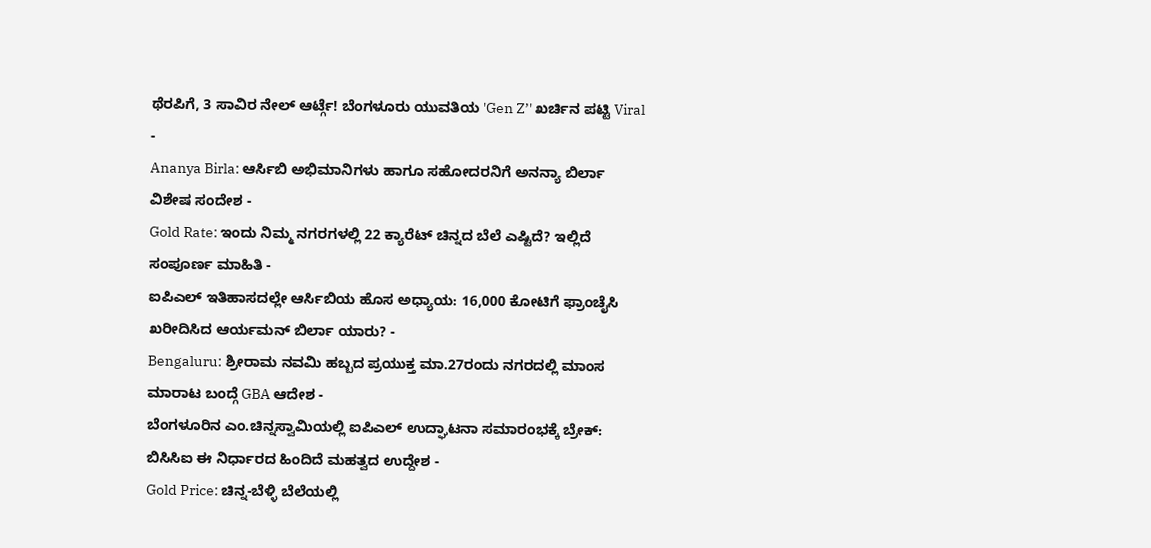ಥೆರಪಿಗೆ, 3 ಸಾವಿರ ನೇಲ್ ಆರ್ಟ್ಗೆ! ಬೆಂಗಳೂರು ಯುವತಿಯ 'Gen Z’' ಖರ್ಚಿನ ಪಟ್ಟಿ Viral -
Ananya Birla: ಆರ್ಸಿಬಿ ಅಭಿಮಾನಿಗಳು ಹಾಗೂ ಸಹೋದರನಿಗೆ ಅನನ್ಯಾ ಬಿರ್ಲಾ ವಿಶೇಷ ಸಂದೇಶ -
Gold Rate: ಇಂದು ನಿಮ್ಮ ನಗರಗಳಲ್ಲಿ 22 ಕ್ಯಾರೆಟ್ ಚಿನ್ನದ ಬೆಲೆ ಎಷ್ಟಿದೆ? ಇಲ್ಲಿದೆ ಸಂಪೂರ್ಣ ಮಾಹಿತಿ -
ಐಪಿಎಲ್ ಇತಿಹಾಸದಲ್ಲೇ ಆರ್ಸಿಬಿಯ ಹೊಸ ಅಧ್ಯಾಯ: 16,000 ಕೋಟಿಗೆ ಫ್ರಾಂಚೈಸಿ ಖರೀದಿಸಿದ ಆರ್ಯಮನ್ ಬಿರ್ಲಾ ಯಾರು? -
Bengaluru: ಶ್ರೀರಾಮ ನವಮಿ ಹಬ್ಬದ ಪ್ರಯುಕ್ತ ಮಾ.27ರಂದು ನಗರದಲ್ಲಿ ಮಾಂಸ ಮಾರಾಟ ಬಂದ್ಗೆ GBA ಆದೇಶ -
ಬೆಂಗಳೂರಿನ ಎಂ.ಚಿನ್ನಸ್ವಾಮಿಯಲ್ಲಿ ಐಪಿಎಲ್ ಉದ್ಘಾಟನಾ ಸಮಾರಂಭಕ್ಕೆ ಬ್ರೇಕ್: ಬಿಸಿಸಿಐ ಈ ನಿರ್ಧಾರದ ಹಿಂದಿದೆ ಮಹತ್ವದ ಉದ್ದೇಶ -
Gold Price: ಚಿನ್ನ-ಬೆಳ್ಳಿ ಬೆಲೆಯಲ್ಲಿ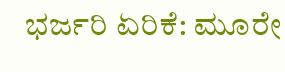ಭರ್ಜರಿ ಏರಿಕೆ: ಮೂರೇ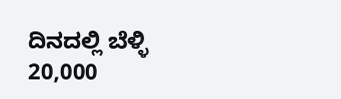ದಿನದಲ್ಲಿ ಬೆಳ್ಳಿ 20,000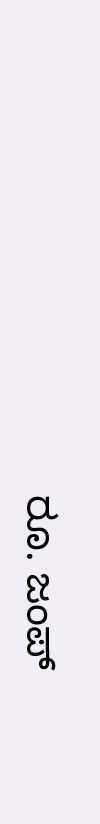ರೂ. ಜಂಪ್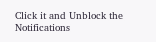Click it and Unblock the Notifications